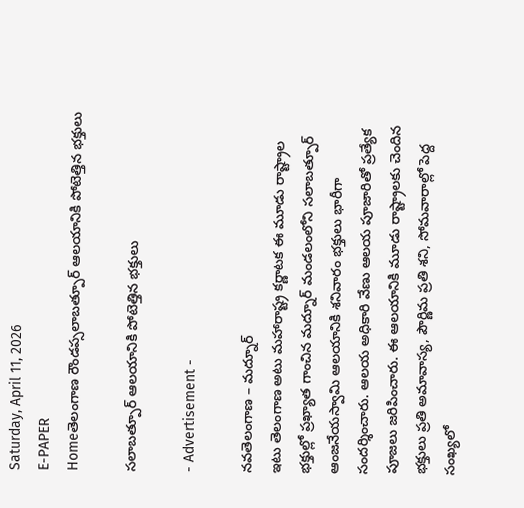Saturday, April 11, 2026
E-PAPER
Homeతెలంగాణ రౌండప్సలాబత్పూర్ ఆలయానికి పోటెత్తిన భక్తులు

సలాబత్పూర్ ఆలయానికి పోటెత్తిన భక్తులు

- Advertisement -

నవతెలంగాణ – మద్నూర్
ఇటు తెలంగాణ అటు మహారాష్ట్ర కర్ణాటక ఈ మూడు రాష్ట్రాల భక్తుల్లో ప్రఖ్యాత గాంచిన మద్నూర్ మండలంలోని సలాబత్పూర్ ఆంజనేయస్వామి ఆలయానికి శనివారం భక్తులు భారీగా సందర్శించారు. ఆలయ అధికారి వేణు ఆలయ పూజారితో ప్రత్యేక పూజలు జరిపించారు. ఈ ఆలయానికి మూడు రాష్ట్రాలకు చెందిన భక్తులు ప్రతి అమావాస్య, పౌర్ణిమ ప్రతి శని, సోమవారాల్లో పెద్ద సంఖ్యలో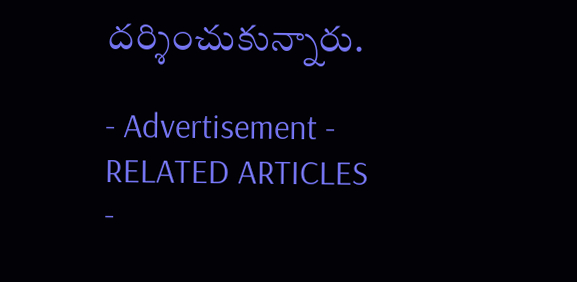దర్శించుకున్నారు.

- Advertisement -
RELATED ARTICLES
-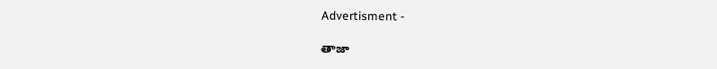Advertisment -

తాజా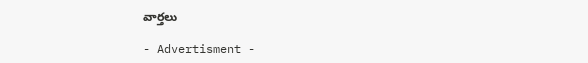వార్తలు

- Advertisment -